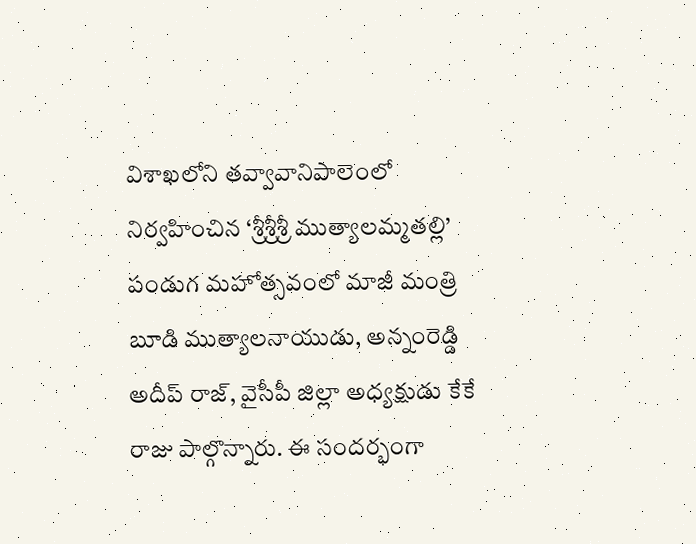విశాఖలోని తవ్వావానిపాలెంలో నిర్వహించిన ‘శ్రీశ్రీశ్రీ ముత్యాలమ్మతల్లి’ పండుగ మహోత్సవంలో మాజీ మంత్రి బూడి ముత్యాలనాయుడు, అన్నంరెడ్డి అదీప్ రాజ్, వైసీపీ జిల్లా అధ్యక్షుడు కేకే రాజు పాల్గొన్నారు. ఈ సందర్భంగా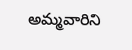అమ్మవారిని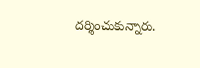దర్శించుకున్నారు.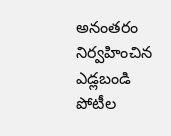అనంతరం నిర్వహించిన ఎడ్లబండి పోటీల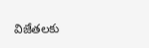విజేతలకు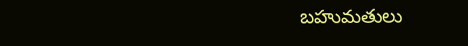బహుమతులు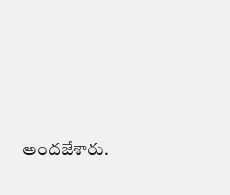అందజేశారు.